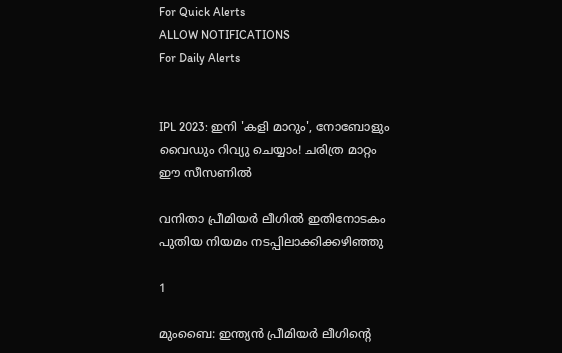For Quick Alerts
ALLOW NOTIFICATIONS
For Daily Alerts


IPL 2023: ഇനി 'കളി മാറും', നോബോളും വൈഡും റിവ്യു ചെയ്യാം! ചരിത്ര മാറ്റം ഈ സീസണില്‍

വനിതാ പ്രീമിയര്‍ ലീഗില്‍ ഇതിനോടകം പുതിയ നിയമം നടപ്പിലാക്കിക്കഴിഞ്ഞു

1

മുംബൈ: ഇന്ത്യന്‍ പ്രീമിയര്‍ ലീഗിന്റെ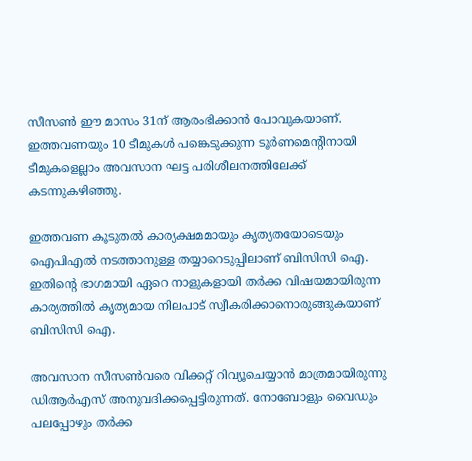സീസണ്‍ ഈ മാസം 31ന് ആരംഭിക്കാന്‍ പോവുകയാണ്. ഇത്തവണയും 10 ടീമുകള്‍ പങ്കെടുക്കുന്ന ടൂര്‍ണമെന്റിനായി ടീമുകളെല്ലാം അവസാന ഘട്ട പരിശീലനത്തിലേക്ക് കടന്നുകഴിഞ്ഞു.

ഇത്തവണ കൂടുതല്‍ കാര്യക്ഷമമായും കൃത്യതയോടെയും ഐപിഎല്‍ നടത്താനുള്ള തയ്യാറെടുപ്പിലാണ് ബിസിസി ഐ. ഇതിന്റെ ഭാഗമായി ഏറെ നാളുകളായി തര്‍ക്ക വിഷയമായിരുന്ന കാര്യത്തില്‍ കൃത്യമായ നിലപാട് സ്വീകരിക്കാനൊരുങ്ങുകയാണ് ബിസിസി ഐ.

അവസാന സീസണ്‍വരെ വിക്കറ്റ് റിവ്യൂചെയ്യാന്‍ മാത്രമായിരുന്നു ഡിആര്‍എസ് അനുവദിക്കപ്പെട്ടിരുന്നത്. നോബോളും വൈഡും പലപ്പോഴും തര്‍ക്ക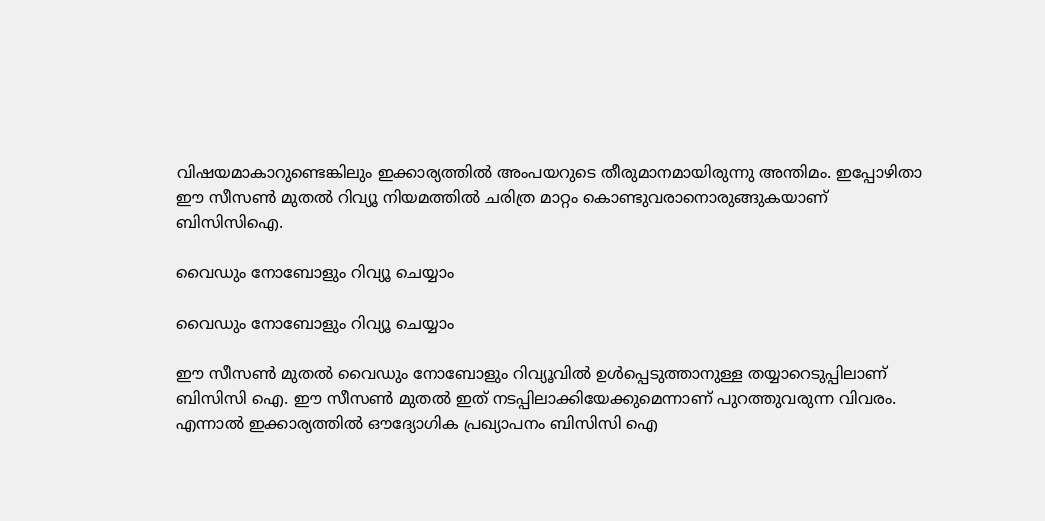വിഷയമാകാറുണ്ടെങ്കിലും ഇക്കാര്യത്തില്‍ അംപയറുടെ തീരുമാനമായിരുന്നു അന്തിമം. ഇപ്പോഴിതാ ഈ സീസണ്‍ മുതല്‍ റിവ്യൂ നിയമത്തില്‍ ചരിത്ര മാറ്റം കൊണ്ടുവരാനൊരുങ്ങുകയാണ് ബിസിസിഐ.

വൈഡും നോബോളും റിവ്യൂ ചെയ്യാം

വൈഡും നോബോളും റിവ്യൂ ചെയ്യാം

ഈ സീസണ്‍ മുതല്‍ വൈഡും നോബോളും റിവ്യൂവില്‍ ഉള്‍പ്പെടുത്താനുള്ള തയ്യാറെടുപ്പിലാണ് ബിസിസി ഐ. ഈ സീസണ്‍ മുതല്‍ ഇത് നടപ്പിലാക്കിയേക്കുമെന്നാണ് പുറത്തുവരുന്ന വിവരം. എന്നാല്‍ ഇക്കാര്യത്തില്‍ ഔദ്യോഗിക പ്രഖ്യാപനം ബിസിസി ഐ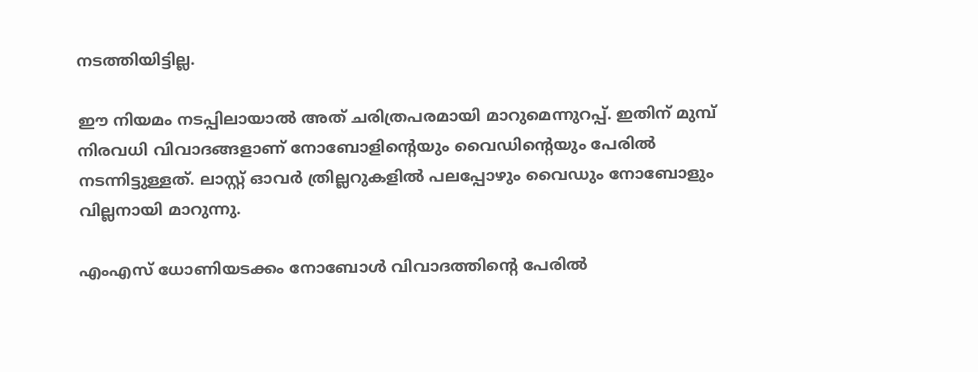നടത്തിയിട്ടില്ല.

ഈ നിയമം നടപ്പിലായാല്‍ അത് ചരിത്രപരമായി മാറുമെന്നുറപ്പ്. ഇതിന് മുമ്പ് നിരവധി വിവാദങ്ങളാണ് നോബോളിന്റെയും വൈഡിന്റെയും പേരില്‍ നടന്നിട്ടുള്ളത്. ലാസ്റ്റ് ഓവര്‍ ത്രില്ലറുകളില്‍ പലപ്പോഴും വൈഡും നോബോളും വില്ലനായി മാറുന്നു.

എംഎസ് ധോണിയടക്കം നോബോള്‍ വിവാദത്തിന്റെ പേരില്‍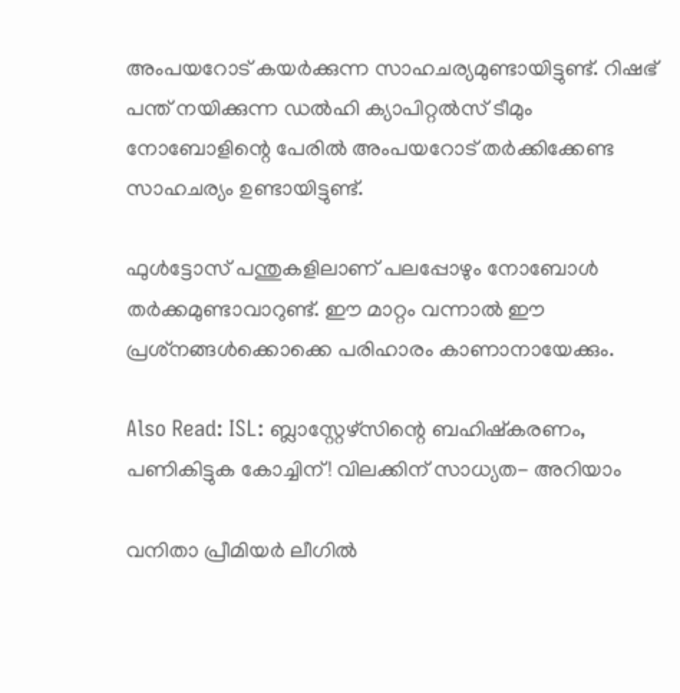അംപയറോട് കയര്‍ക്കുന്ന സാഹചര്യമുണ്ടായിട്ടുണ്ട്. റിഷഭ് പന്ത് നയിക്കുന്ന ഡല്‍ഹി ക്യാപിറ്റല്‍സ് ടീമും നോബോളിന്റെ പേരില്‍ അംപയറോട് തര്‍ക്കിക്കേണ്ട സാഹചര്യം ഉണ്ടായിട്ടുണ്ട്.

ഫുള്‍ട്ടോസ് പന്തുകളിലാണ് പലപ്പോഴും നോബോള്‍ തര്‍ക്കമുണ്ടാവാറുണ്ട്. ഈ മാറ്റം വന്നാല്‍ ഈ പ്രശ്‌നങ്ങള്‍ക്കൊക്കെ പരിഹാരം കാണാനായേക്കും.

Also Read: ISL: ബ്ലാസ്റ്റേഴ്‌സിന്റെ ബഹിഷ്‌കരണം, പണികിട്ടുക കോച്ചിന്! വിലക്കിന് സാധ്യത- അറിയാം

വനിതാ പ്രീമിയര്‍ ലീഗില്‍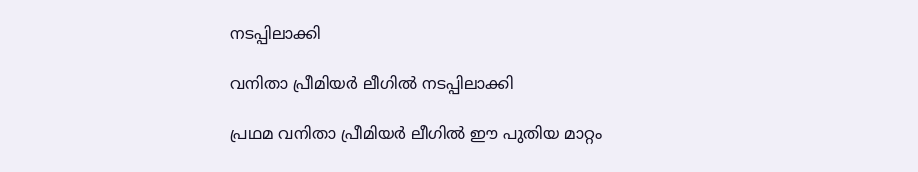നടപ്പിലാക്കി

വനിതാ പ്രീമിയര്‍ ലീഗില്‍ നടപ്പിലാക്കി

പ്രഥമ വനിതാ പ്രീമിയര്‍ ലീഗില്‍ ഈ പുതിയ മാറ്റം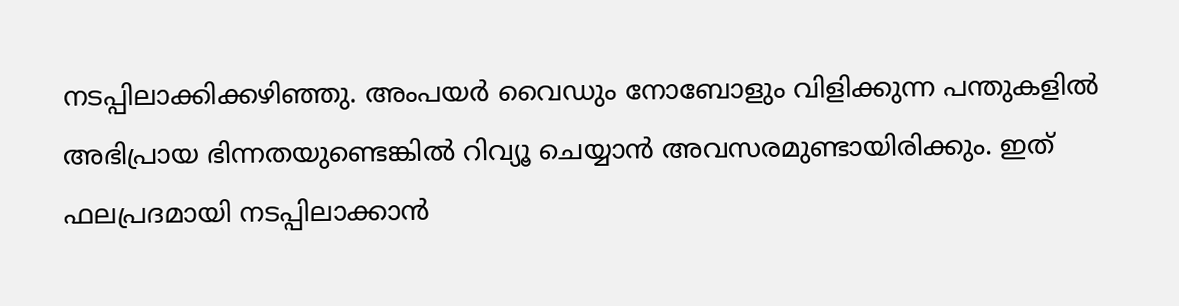നടപ്പിലാക്കിക്കഴിഞ്ഞു. അംപയര്‍ വൈഡും നോബോളും വിളിക്കുന്ന പന്തുകളില്‍ അഭിപ്രായ ഭിന്നതയുണ്ടെങ്കില്‍ റിവ്യൂ ചെയ്യാന്‍ അവസരമുണ്ടായിരിക്കും. ഇത് ഫലപ്രദമായി നടപ്പിലാക്കാന്‍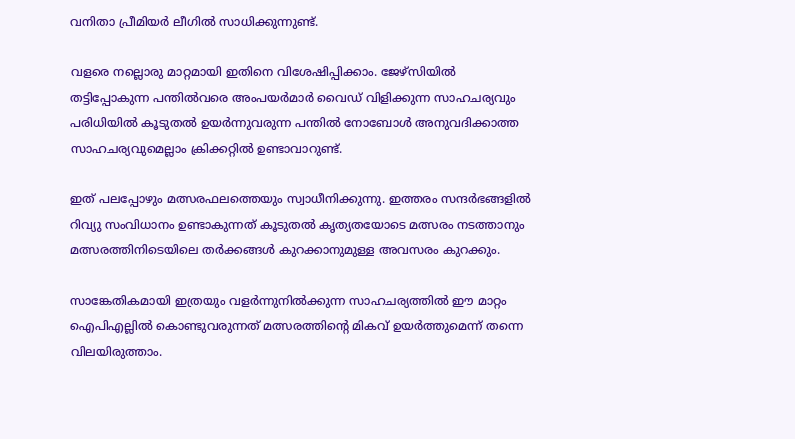വനിതാ പ്രീമിയര്‍ ലീഗില്‍ സാധിക്കുന്നുണ്ട്.

വളരെ നല്ലൊരു മാറ്റമായി ഇതിനെ വിശേഷിപ്പിക്കാം. ജേഴ്‌സിയില്‍ തട്ടിപ്പോകുന്ന പന്തില്‍വരെ അംപയര്‍മാര്‍ വൈഡ് വിളിക്കുന്ന സാഹചര്യവും പരിധിയില്‍ കൂടുതല്‍ ഉയര്‍ന്നുവരുന്ന പന്തില്‍ നോബോള്‍ അനുവദിക്കാത്ത സാഹചര്യവുമെല്ലാം ക്രിക്കറ്റില്‍ ഉണ്ടാവാറുണ്ട്.

ഇത് പലപ്പോഴും മത്സരഫലത്തെയും സ്വാധീനിക്കുന്നു. ഇത്തരം സന്ദര്‍ഭങ്ങളില്‍ റിവ്യു സംവിധാനം ഉണ്ടാകുന്നത് കൂടുതല്‍ കൃത്യതയോടെ മത്സരം നടത്താനും മത്സരത്തിനിടെയിലെ തര്‍ക്കങ്ങള്‍ കുറക്കാനുമുള്ള അവസരം കുറക്കും.

സാങ്കേതികമായി ഇത്രയും വളര്‍ന്നുനില്‍ക്കുന്ന സാഹചര്യത്തില്‍ ഈ മാറ്റം ഐപിഎല്ലില്‍ കൊണ്ടുവരുന്നത് മത്സരത്തിന്റെ മികവ് ഉയര്‍ത്തുമെന്ന് തന്നെ വിലയിരുത്താം.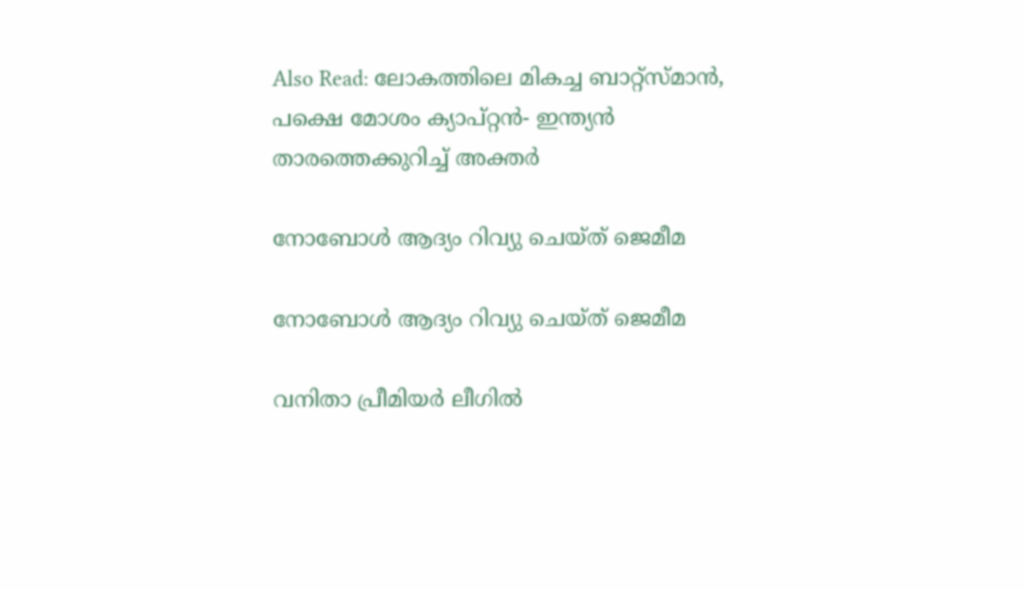Also Read: ലോകത്തിലെ മികച്ച ബാറ്റ്‌സ്മാന്‍, പക്ഷെ മോശം ക്യാപ്റ്റന്‍- ഇന്ത്യന്‍ താരത്തെക്കുറിച്ച് അക്തര്‍

നോബോള്‍ ആദ്യം റിവ്യു ചെയ്ത് ജെമീമ

നോബോള്‍ ആദ്യം റിവ്യു ചെയ്ത് ജെമീമ

വനിതാ പ്രീമിയര്‍ ലീഗില്‍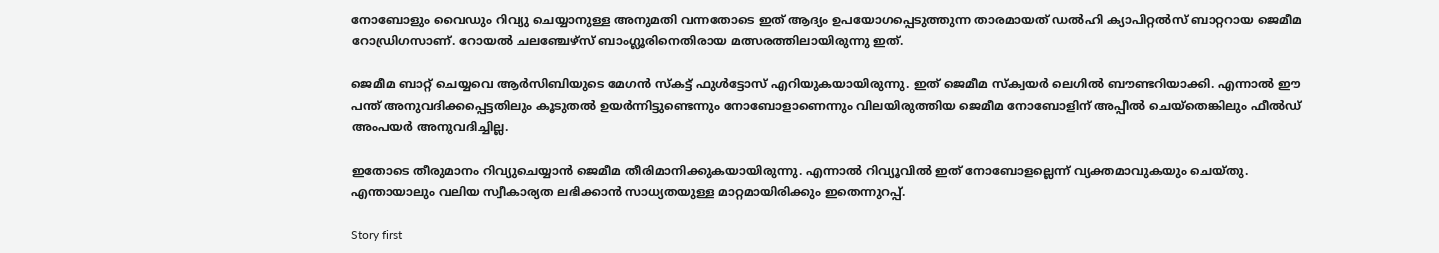നോബോളും വൈഡും റിവ്യു ചെയ്യാനുള്ള അനുമതി വന്നതോടെ ഇത് ആദ്യം ഉപയോഗപ്പെടുത്തുന്ന താരമായത് ഡല്‍ഹി ക്യാപിറ്റല്‍സ് ബാറ്ററായ ജെമീമ റോഡ്രിഗസാണ്. റോയല്‍ ചലഞ്ചേഴ്‌സ് ബാംഗ്ലൂരിനെതിരായ മത്സരത്തിലായിരുന്നു ഇത്.

ജെമീമ ബാറ്റ് ചെയ്യവെ ആര്‍സിബിയുടെ മേഗന്‍ സ്‌കട്ട് ഫുള്‍ട്ടോസ് എറിയുകയായിരുന്നു. ഇത് ജെമീമ സ്‌ക്വയര്‍ ലെഗില്‍ ബൗണ്ടറിയാക്കി. എന്നാല്‍ ഈ പന്ത് അനുവദിക്കപ്പെട്ടതിലും കൂടുതല്‍ ഉയര്‍ന്നിട്ടുണ്ടെന്നും നോബോളാണെന്നും വിലയിരുത്തിയ ജെമീമ നോബോളിന് അപ്പീല്‍ ചെയ്‌തെങ്കിലും ഫീല്‍ഡ് അംപയര്‍ അനുവദിച്ചില്ല.

ഇതോടെ തീരുമാനം റിവ്യുചെയ്യാന്‍ ജെമീമ തീരിമാനിക്കുകയായിരുന്നു. എന്നാല്‍ റിവ്യൂവില്‍ ഇത് നോബോളല്ലെന്ന് വ്യക്തമാവുകയും ചെയ്തു. എന്തായാലും വലിയ സ്വീകാര്യത ലഭിക്കാന്‍ സാധ്യതയുള്ള മാറ്റമായിരിക്കും ഇതെന്നുറപ്പ്.

Story first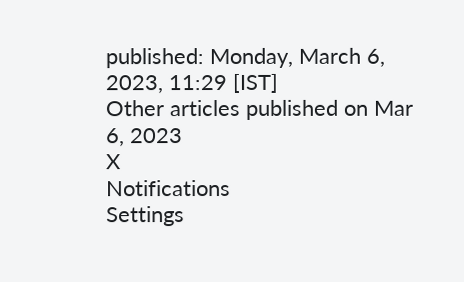published: Monday, March 6, 2023, 11:29 [IST]
Other articles published on Mar 6, 2023
X
Notifications
Settings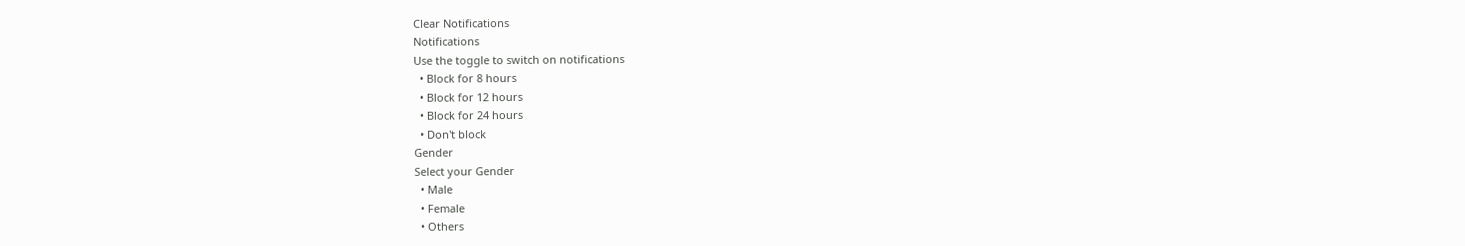Clear Notifications
Notifications
Use the toggle to switch on notifications
  • Block for 8 hours
  • Block for 12 hours
  • Block for 24 hours
  • Don't block
Gender
Select your Gender
  • Male
  • Female
  • Others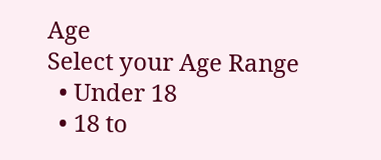Age
Select your Age Range
  • Under 18
  • 18 to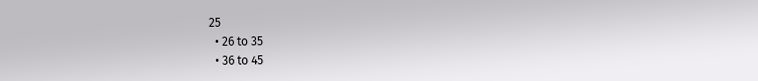25
  • 26 to 35
  • 36 to 45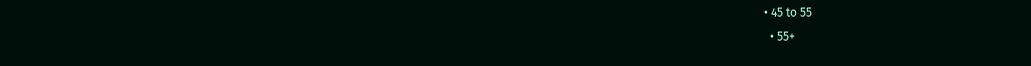• 45 to 55
  • 55+